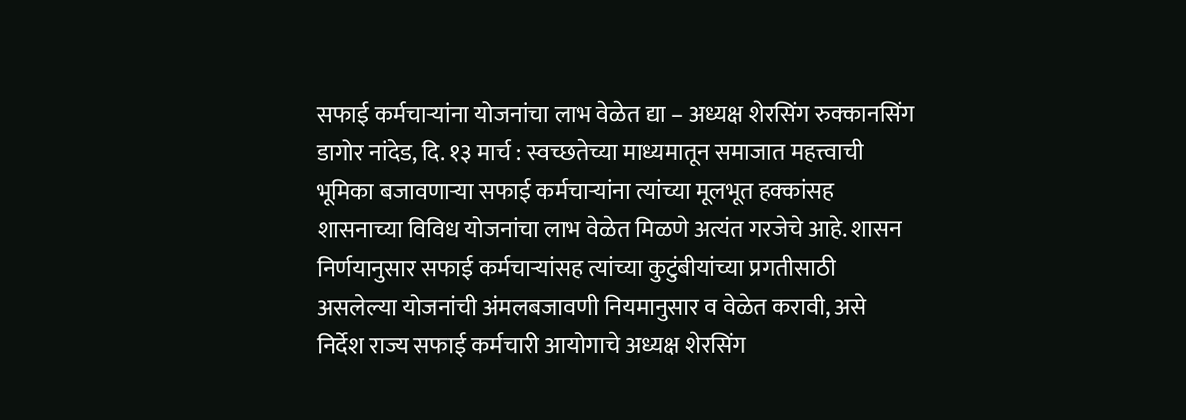सफाई कर्मचाऱ्यांना योजनांचा लाभ वेळेत द्या – अध्यक्ष शेरसिंग रुक्कानसिंग डागोर नांदेड, दि. १३ मार्च : स्वच्छतेच्या माध्यमातून समाजात महत्त्वाची भूमिका बजावणाऱ्या सफाई कर्मचाऱ्यांना त्यांच्या मूलभूत हक्कांसह शासनाच्या विविध योजनांचा लाभ वेळेत मिळणे अत्यंत गरजेचे आहे. शासन निर्णयानुसार सफाई कर्मचाऱ्यांसह त्यांच्या कुटुंबीयांच्या प्रगतीसाठी असलेल्या योजनांची अंमलबजावणी नियमानुसार व वेळेत करावी, असे निर्देश राज्य सफाई कर्मचारी आयोगाचे अध्यक्ष शेरसिंग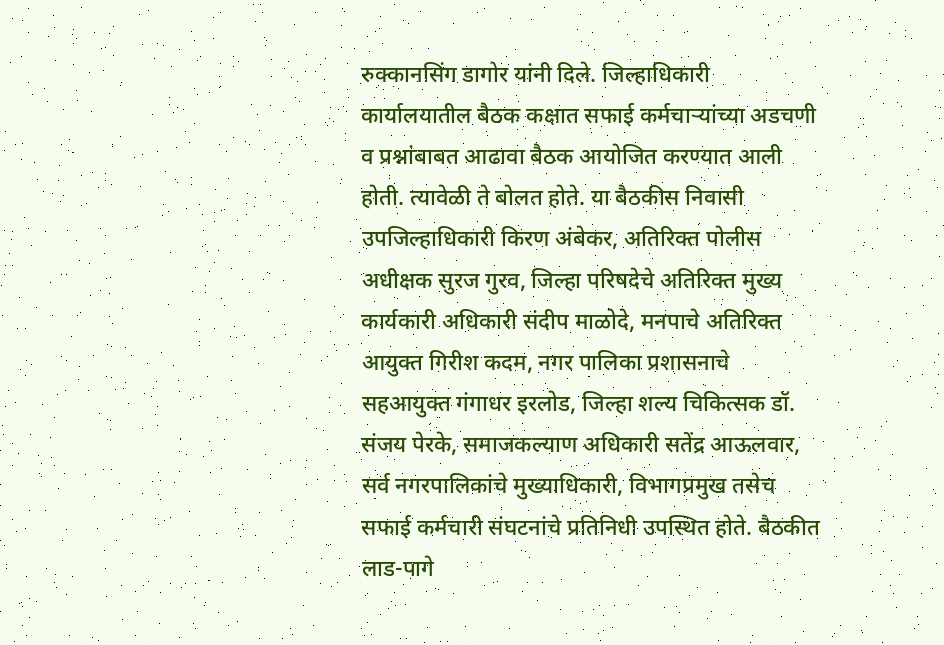रुक्कानसिंग डागोर यांनी दिले. जिल्हाधिकारी कार्यालयातील बैठक कक्षात सफाई कर्मचाऱ्यांच्या अडचणी व प्रश्नांबाबत आढावा बैठक आयोजित करण्यात आली होती. त्यावेळी ते बोलत होते. या बैठकीस निवासी उपजिल्हाधिकारी किरण अंबेकर, अतिरिक्त पोलीस अधीक्षक सुरज गुरव, जिल्हा परिषदेचे अतिरिक्त मुख्य कार्यकारी अधिकारी संदीप माळोदे, मनपाचे अतिरिक्त आयुक्त गिरीश कदम, नगर पालिका प्रशासनाचे सहआयुक्त गंगाधर इरलोड, जिल्हा शल्य चिकित्सक डॉ. संजय पेरके, समाजकल्याण अधिकारी सतेंद्र आऊलवार, सर्व नगरपालिकांचे मुख्याधिकारी, विभागप्रमुख तसेच सफाई कर्मचारी संघटनांचे प्रतिनिधी उपस्थित होते. बैठकीत लाड-पागे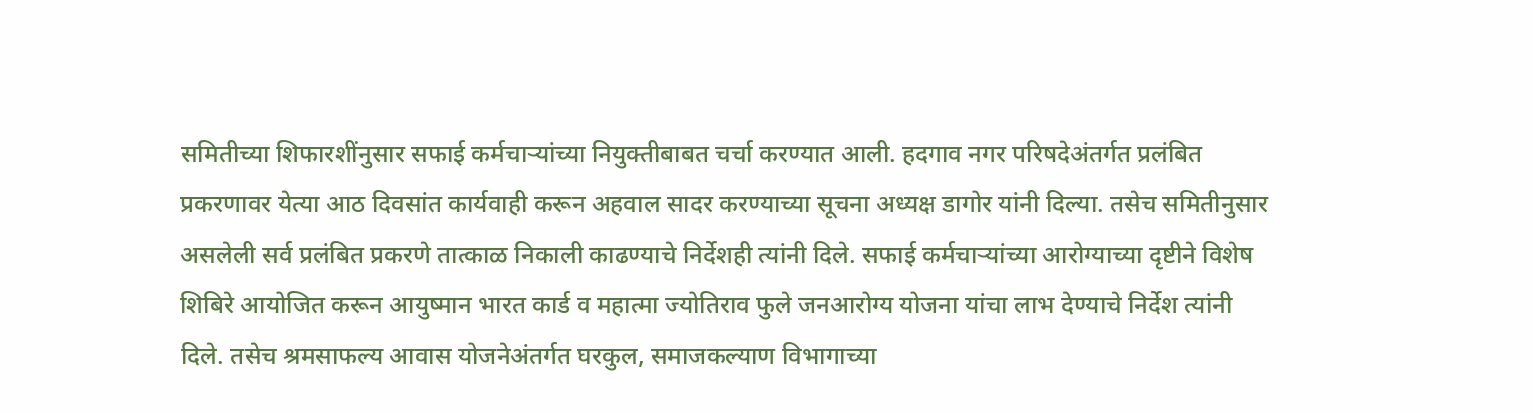समितीच्या शिफारशींनुसार सफाई कर्मचाऱ्यांच्या नियुक्तीबाबत चर्चा करण्यात आली. हदगाव नगर परिषदेअंतर्गत प्रलंबित प्रकरणावर येत्या आठ दिवसांत कार्यवाही करून अहवाल सादर करण्याच्या सूचना अध्यक्ष डागोर यांनी दिल्या. तसेच समितीनुसार असलेली सर्व प्रलंबित प्रकरणे तात्काळ निकाली काढण्याचे निर्देशही त्यांनी दिले. सफाई कर्मचाऱ्यांच्या आरोग्याच्या दृष्टीने विशेष शिबिरे आयोजित करून आयुष्मान भारत कार्ड व महात्मा ज्योतिराव फुले जनआरोग्य योजना यांचा लाभ देण्याचे निर्देश त्यांनी दिले. तसेच श्रमसाफल्य आवास योजनेअंतर्गत घरकुल, समाजकल्याण विभागाच्या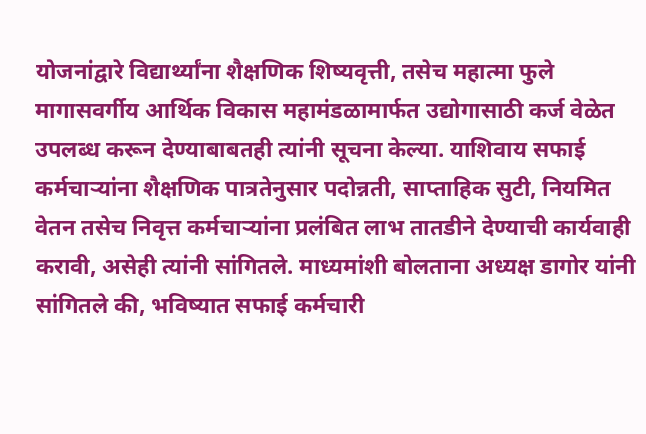योजनांद्वारे विद्यार्थ्यांना शैक्षणिक शिष्यवृत्ती, तसेच महात्मा फुले मागासवर्गीय आर्थिक विकास महामंडळामार्फत उद्योगासाठी कर्ज वेळेत उपलब्ध करून देण्याबाबतही त्यांनी सूचना केल्या. याशिवाय सफाई कर्मचाऱ्यांना शैक्षणिक पात्रतेनुसार पदोन्नती, साप्ताहिक सुटी, नियमित वेतन तसेच निवृत्त कर्मचाऱ्यांना प्रलंबित लाभ तातडीने देण्याची कार्यवाही करावी, असेही त्यांनी सांगितले. माध्यमांशी बोलताना अध्यक्ष डागोर यांनी सांगितले की, भविष्यात सफाई कर्मचारी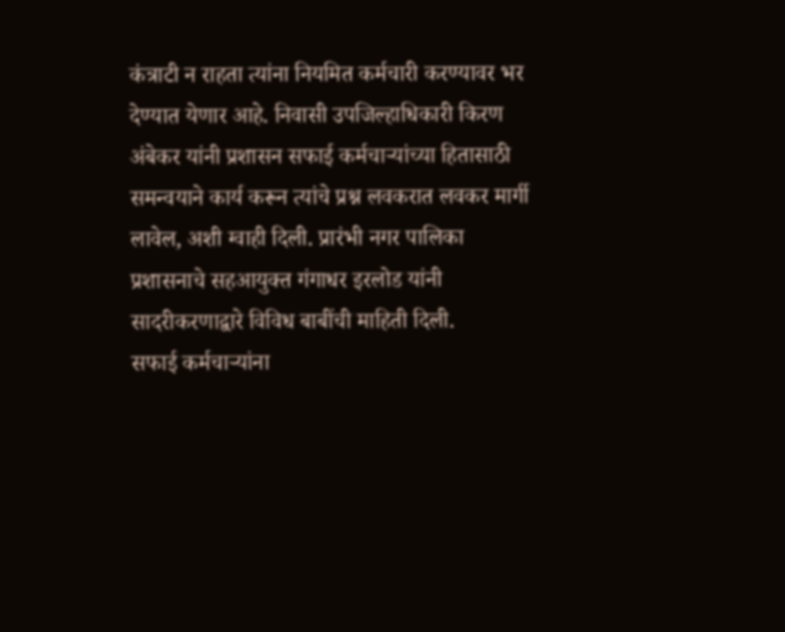कंत्राटी न राहता त्यांना नियमित कर्मचारी करण्यावर भर देण्यात येणार आहे. निवासी उपजिल्हाधिकारी किरण अंबेकर यांनी प्रशासन सफाई कर्मचाऱ्यांच्या हितासाठी समन्वयाने कार्य करून त्यांचे प्रश्न लवकरात लवकर मार्गी लावेल, अशी ग्वाही दिली. प्रारंभी नगर पालिका प्रशासनाचे सहआयुक्त गंगाधर इरलोड यांनी सादरीकरणाद्वारे विविध बाबींची माहिती दिली.
सफाई कर्मचाऱ्यांना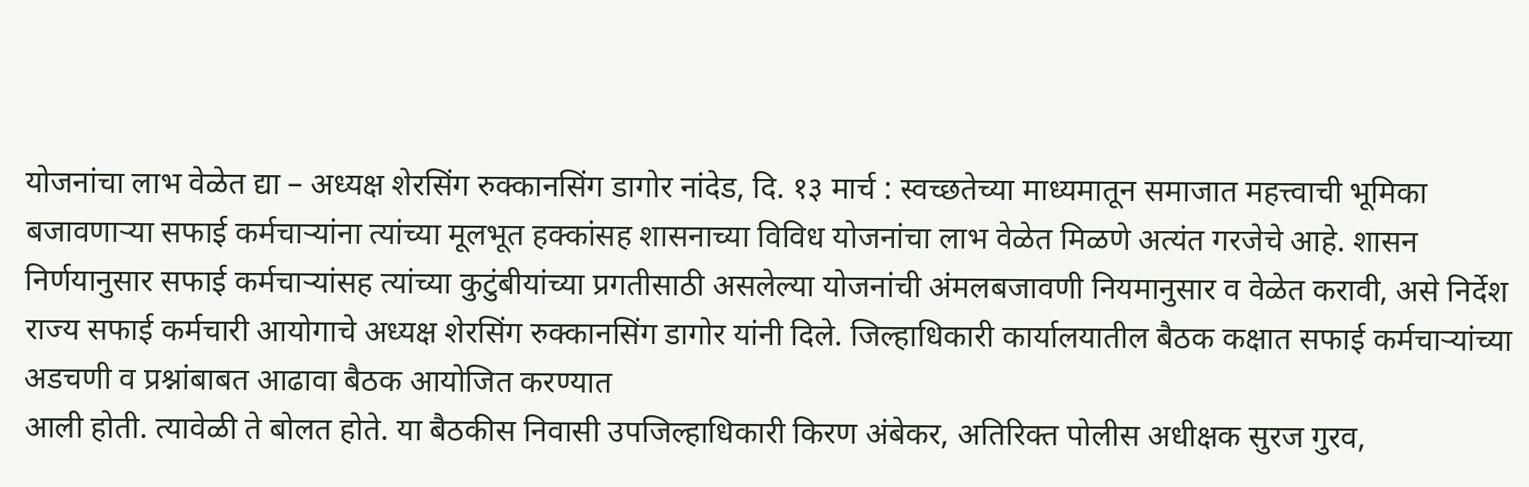योजनांचा लाभ वेळेत द्या – अध्यक्ष शेरसिंग रुक्कानसिंग डागोर नांदेड, दि. १३ मार्च : स्वच्छतेच्या माध्यमातून समाजात महत्त्वाची भूमिका बजावणाऱ्या सफाई कर्मचाऱ्यांना त्यांच्या मूलभूत हक्कांसह शासनाच्या विविध योजनांचा लाभ वेळेत मिळणे अत्यंत गरजेचे आहे. शासन निर्णयानुसार सफाई कर्मचाऱ्यांसह त्यांच्या कुटुंबीयांच्या प्रगतीसाठी असलेल्या योजनांची अंमलबजावणी नियमानुसार व वेळेत करावी, असे निर्देश राज्य सफाई कर्मचारी आयोगाचे अध्यक्ष शेरसिंग रुक्कानसिंग डागोर यांनी दिले. जिल्हाधिकारी कार्यालयातील बैठक कक्षात सफाई कर्मचाऱ्यांच्या अडचणी व प्रश्नांबाबत आढावा बैठक आयोजित करण्यात
आली होती. त्यावेळी ते बोलत होते. या बैठकीस निवासी उपजिल्हाधिकारी किरण अंबेकर, अतिरिक्त पोलीस अधीक्षक सुरज गुरव,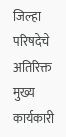जिल्हा परिषदेचे अतिरिक्त मुख्य कार्यकारी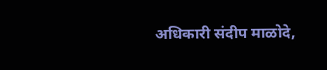अधिकारी संदीप माळोदे,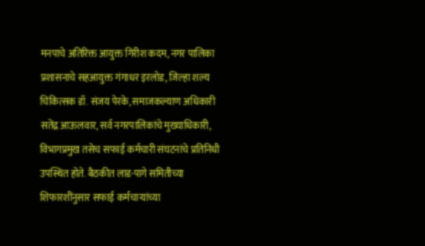मनपाचे अतिरिक्त आयुक्त गिरीश कदम, नगर पालिका प्रशासनाचे सहआयुक्त गंगाधर इरलोड, जिल्हा शल्य चिकित्सक डॉ. संजय पेरके, समाजकल्याण अधिकारी सतेंद्र आऊलवार, सर्व नगरपालिकांचे मुख्याधिकारी, विभागप्रमुख तसेच सफाई कर्मचारी संघटनांचे प्रतिनिधी उपस्थित होते. बैठकीत लाड-पागे समितीच्या शिफारशींनुसार सफाई कर्मचाऱ्यांच्या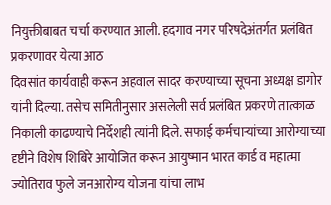नियुक्तीबाबत चर्चा करण्यात आली. हदगाव नगर परिषदेअंतर्गत प्रलंबित प्रकरणावर येत्या आठ
दिवसांत कार्यवाही करून अहवाल सादर करण्याच्या सूचना अध्यक्ष डागोर यांनी दिल्या. तसेच समितीनुसार असलेली सर्व प्रलंबित प्रकरणे तात्काळ निकाली काढण्याचे निर्देशही त्यांनी दिले. सफाई कर्मचाऱ्यांच्या आरोग्याच्या दृष्टीने विशेष शिबिरे आयोजित करून आयुष्मान भारत कार्ड व महात्मा ज्योतिराव फुले जनआरोग्य योजना यांचा लाभ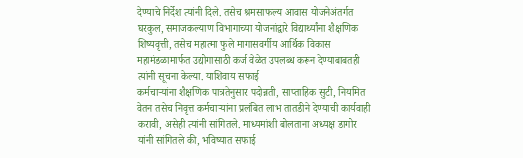देण्याचे निर्देश त्यांनी दिले. तसेच श्रमसाफल्य आवास योजनेअंतर्गत घरकुल, समाजकल्याण विभागाच्या योजनांद्वारे विद्यार्थ्यांना शैक्षणिक शिष्यवृत्ती, तसेच महात्मा फुले मागासवर्गीय आर्थिक विकास महामंडळामार्फत उद्योगासाठी कर्ज वेळेत उपलब्ध करून देण्याबाबतही त्यांनी सूचना केल्या. याशिवाय सफाई
कर्मचाऱ्यांना शैक्षणिक पात्रतेनुसार पदोन्नती, साप्ताहिक सुटी, नियमित वेतन तसेच निवृत्त कर्मचाऱ्यांना प्रलंबित लाभ तातडीने देण्याची कार्यवाही करावी, असेही त्यांनी सांगितले. माध्यमांशी बोलताना अध्यक्ष डागोर यांनी सांगितले की, भविष्यात सफाई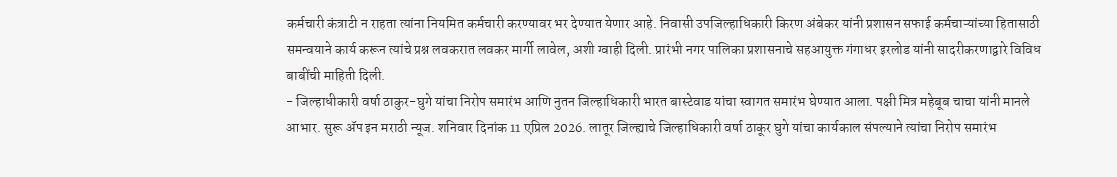कर्मचारी कंत्राटी न राहता त्यांना नियमित कर्मचारी करण्यावर भर देण्यात येणार आहे. निवासी उपजिल्हाधिकारी किरण अंबेकर यांनी प्रशासन सफाई कर्मचाऱ्यांच्या हितासाठी समन्वयाने कार्य करून त्यांचे प्रश्न लवकरात लवकर मार्गी लावेल, अशी ग्वाही दिली. प्रारंभी नगर पालिका प्रशासनाचे सहआयुक्त गंगाधर इरलोड यांनी सादरीकरणाद्वारे विविध बाबींची माहिती दिली.
- जिल्हाधीकारी वर्षा ठाकुर-घुगे यांचा निरोप समारंभ आणि नुतन जिल्हाधिकारी भारत बास्टेवाड यांचा स्वागत समारंभ घेण्यात आला. पक्षी मित्र महेबूब चाचा यांनी मानले आभार. सुरू ॲप इन मराठी न्यूज. शनिवार दिनांक 11 एप्रिल 2026. लातूर जिल्ह्याचे जिल्हाधिकारी वर्षा ठाकूर घुगे यांचा कार्यकाल संपल्याने त्यांचा निरोप समारंभ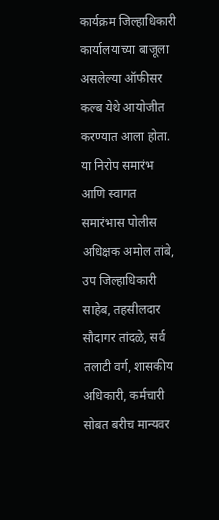कार्यक्रम जिल्हाधिकारी कार्यालयाच्या बाजूला असलेल्या ऑफीसर कल्ब येथे आयोजीत करण्यात आला होता. या निरोप समारंभ आणि स्वागत समारंभास पोलीस अधिक्षक अमोल तांबे, उप जिल्हाधिकारी साहेब, तहसीलदार सौदागर तांदळे, सर्व तलाटी वर्ग, शासकीय अधिकारी, कर्मचारी सोबत बरीच मान्यवर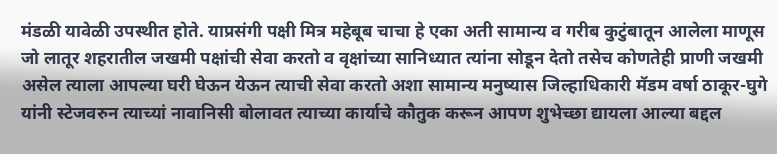मंडळी यावेळी उपस्थीत होते. याप्रसंगी पक्षी मित्र महेबूब चाचा हे एका अती सामान्य व गरीब कुटुंबातून आलेला माणूस जो लातूर शहरातील जखमी पक्षांची सेवा करतो व वृक्षांच्या सानिध्यात त्यांना सोडून देतो तसेच कोणतेही प्राणी जखमी असेल त्याला आपल्या घरी घेऊन येऊन त्याची सेवा करतो अशा सामान्य मनुष्यास जिल्हाधिकारी मॅडम वर्षा ठाकूर-घुगे यांनी स्टेजवरुन त्याच्यां नावानिसी बोलावत त्याच्या कार्याचे कौतुक करून आपण शुभेच्छा द्यायला आल्या बद्दल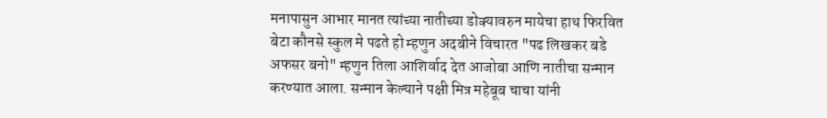मनापासुन आभार मानत त्यांच्या नातीच्या डोक्यावरुन मायेचा हाथ फिरवित बेटा कौनसे स्कुल मे पढते हो म्हणुन अदबीने विचारत "पढ लिखकर बडे अफसर बनो" म्हणुन तिला आशिर्वाद देत आजोबा आणि नातीचा सन्मान करण्यात आला. सन्मान केल्याने पक्षी मित्र महेबूब चाचा यांनी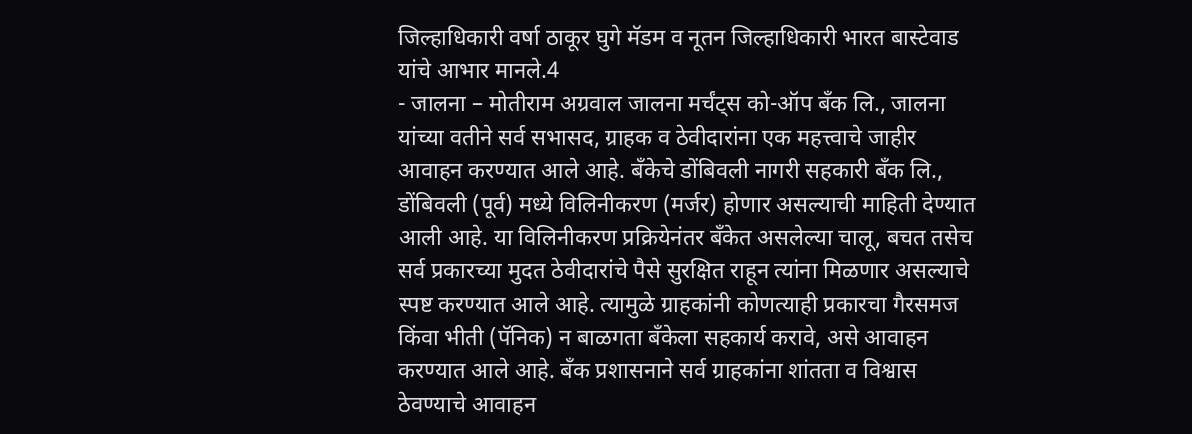जिल्हाधिकारी वर्षा ठाकूर घुगे मॅडम व नूतन जिल्हाधिकारी भारत बास्टेवाड यांचे आभार मानले.4
- जालना – मोतीराम अग्रवाल जालना मर्चंट्स को-ऑप बँक लि., जालना यांच्या वतीने सर्व सभासद, ग्राहक व ठेवीदारांना एक महत्त्वाचे जाहीर आवाहन करण्यात आले आहे. बँकेचे डोंबिवली नागरी सहकारी बँक लि., डोंबिवली (पूर्व) मध्ये विलिनीकरण (मर्जर) होणार असल्याची माहिती देण्यात आली आहे. या विलिनीकरण प्रक्रियेनंतर बँकेत असलेल्या चालू, बचत तसेच सर्व प्रकारच्या मुदत ठेवीदारांचे पैसे सुरक्षित राहून त्यांना मिळणार असल्याचे स्पष्ट करण्यात आले आहे. त्यामुळे ग्राहकांनी कोणत्याही प्रकारचा गैरसमज किंवा भीती (पॅनिक) न बाळगता बँकेला सहकार्य करावे, असे आवाहन करण्यात आले आहे. बँक प्रशासनाने सर्व ग्राहकांना शांतता व विश्वास ठेवण्याचे आवाहन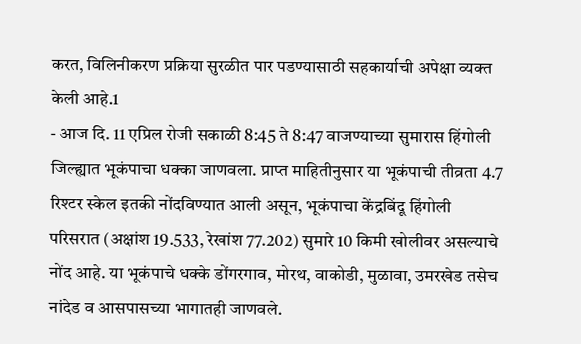करत, विलिनीकरण प्रक्रिया सुरळीत पार पडण्यासाठी सहकार्याची अपेक्षा व्यक्त केली आहे.1
- आज दि. 11 एप्रिल रोजी सकाळी 8:45 ते 8:47 वाजण्याच्या सुमारास हिंगोली जिल्ह्यात भूकंपाचा धक्का जाणवला. प्राप्त माहितीनुसार या भूकंपाची तीव्रता 4.7 रिश्टर स्केल इतकी नोंदविण्यात आली असून, भूकंपाचा केंद्रबिंदू हिंगोली परिसरात (अक्षांश 19.533, रेखांश 77.202) सुमारे 10 किमी खोलीवर असल्याचे नोंद आहे. या भूकंपाचे धक्के डोंगरगाव, मोरथ, वाकोडी, मुळावा, उमरखेड तसेच नांदेड व आसपासच्या भागातही जाणवले.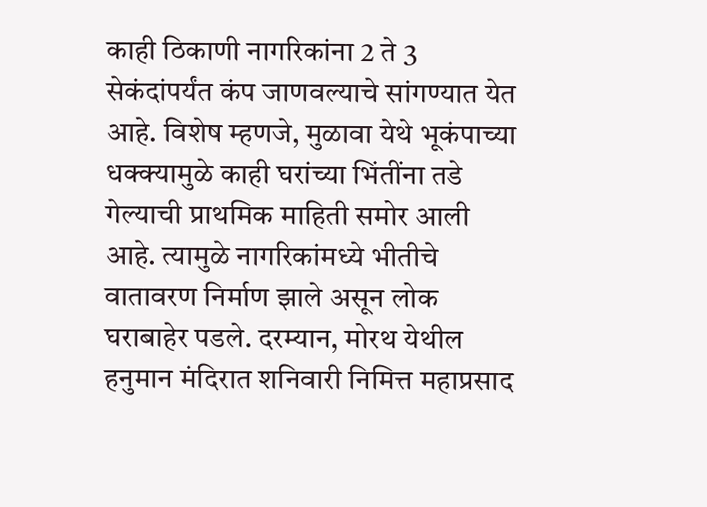काही ठिकाणी नागरिकांना 2 ते 3 सेकंदांपर्यंत कंप जाणवल्याचे सांगण्यात येत आहे. विशेष म्हणजे, मुळावा येथे भूकंपाच्या धक्क्यामुळे काही घरांच्या भिंतींना तडे गेल्याची प्राथमिक माहिती समोर आली आहे. त्यामुळे नागरिकांमध्ये भीतीचे वातावरण निर्माण झाले असून लोक घराबाहेर पडले. दरम्यान, मोरथ येथील हनुमान मंदिरात शनिवारी निमित्त महाप्रसाद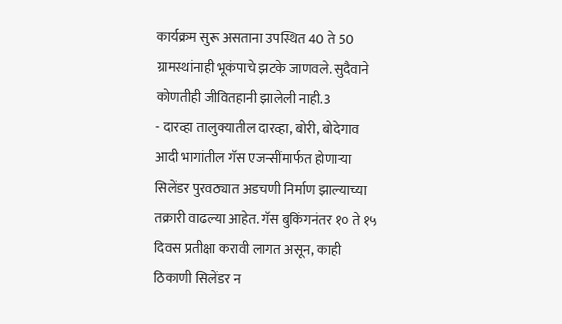कार्यक्रम सुरू असताना उपस्थित 40 ते 50 ग्रामस्थांनाही भूकंपाचे झटके जाणवले. सुदैवाने कोणतीही जीवितहानी झालेली नाही.3
- दारव्हा तालुक्यातील दारव्हा, बोरी, बोदेगाव आदी भागांतील गॅस एजन्सींमार्फत होणाऱ्या सिलेंडर पुरवठ्यात अडचणी निर्माण झाल्याच्या तक्रारी वाढल्या आहेत. गॅस बुकिंगनंतर १० ते १५ दिवस प्रतीक्षा करावी लागत असून, काही ठिकाणी सिलेंडर न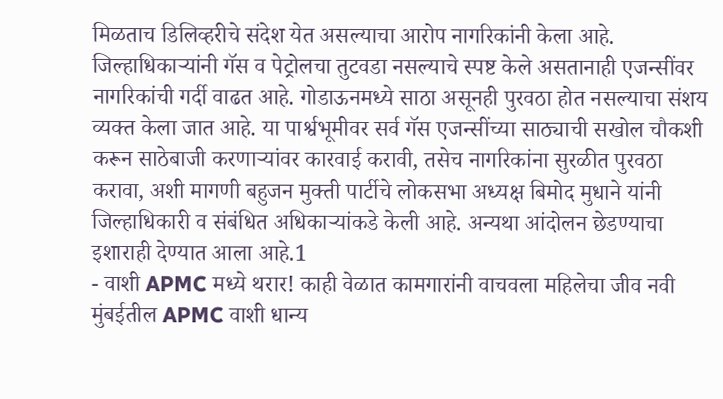मिळताच डिलिव्हरीचे संदेश येत असल्याचा आरोप नागरिकांनी केला आहे. जिल्हाधिकाऱ्यांनी गॅस व पेट्रोलचा तुटवडा नसल्याचे स्पष्ट केले असतानाही एजन्सींवर नागरिकांची गर्दी वाढत आहे. गोडाऊनमध्ये साठा असूनही पुरवठा होत नसल्याचा संशय व्यक्त केला जात आहे. या पार्श्वभूमीवर सर्व गॅस एजन्सींच्या साठ्याची सखोल चौकशी करून साठेबाजी करणाऱ्यांवर कारवाई करावी, तसेच नागरिकांना सुरळीत पुरवठा करावा, अशी मागणी बहुजन मुक्ती पार्टीचे लोकसभा अध्यक्ष बिमोद मुधाने यांनी जिल्हाधिकारी व संबंधित अधिकाऱ्यांकडे केली आहे. अन्यथा आंदोलन छेडण्याचा इशाराही देण्यात आला आहे.1
- वाशी APMC मध्ये थरार! काही वेळात कामगारांनी वाचवला महिलेचा जीव नवी मुंबईतील APMC वाशी धान्य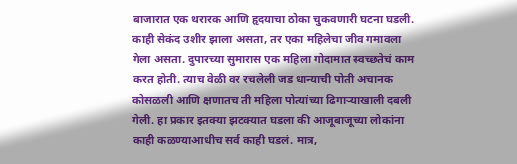बाजारात एक थरारक आणि हृदयाचा ठोका चुकवणारी घटना घडली. काही सेकंद उशीर झाला असता, तर एका महिलेचा जीव गमावला गेला असता. दुपारच्या सुमारास एक महिला गोदामात स्वच्छतेचं काम करत होती. त्याच वेळी वर रचलेली जड धान्याची पोती अचानक कोसळली आणि क्षणातच ती महिला पोत्यांच्या ढिगाऱ्याखाली दबली गेली. हा प्रकार इतक्या झटक्यात घडला की आजूबाजूच्या लोकांना काही कळण्याआधीच सर्व काही घडलं. मात्र,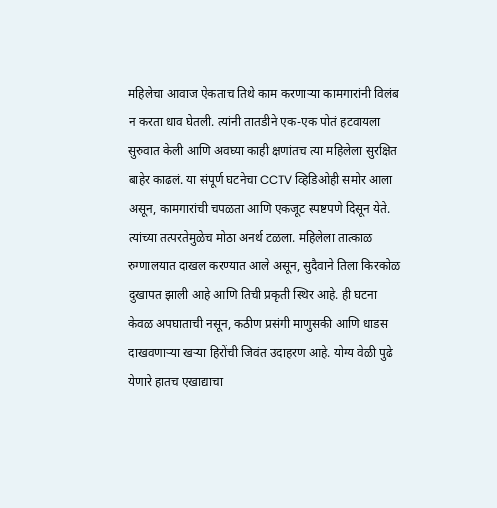महिलेचा आवाज ऐकताच तिथे काम करणाऱ्या कामगारांनी विलंब न करता धाव घेतली. त्यांनी तातडीने एक-एक पोतं हटवायला सुरुवात केली आणि अवघ्या काही क्षणांतच त्या महिलेला सुरक्षित बाहेर काढलं. या संपूर्ण घटनेचा CCTV व्हिडिओही समोर आला असून, कामगारांची चपळता आणि एकजूट स्पष्टपणे दिसून येते. त्यांच्या तत्परतेमुळेच मोठा अनर्थ टळला. महिलेला तात्काळ रुग्णालयात दाखल करण्यात आले असून, सुदैवाने तिला किरकोळ दुखापत झाली आहे आणि तिची प्रकृती स्थिर आहे. ही घटना केवळ अपघाताची नसून, कठीण प्रसंगी माणुसकी आणि धाडस दाखवणाऱ्या खऱ्या हिरोंची जिवंत उदाहरण आहे. योग्य वेळी पुढे येणारे हातच एखाद्याचा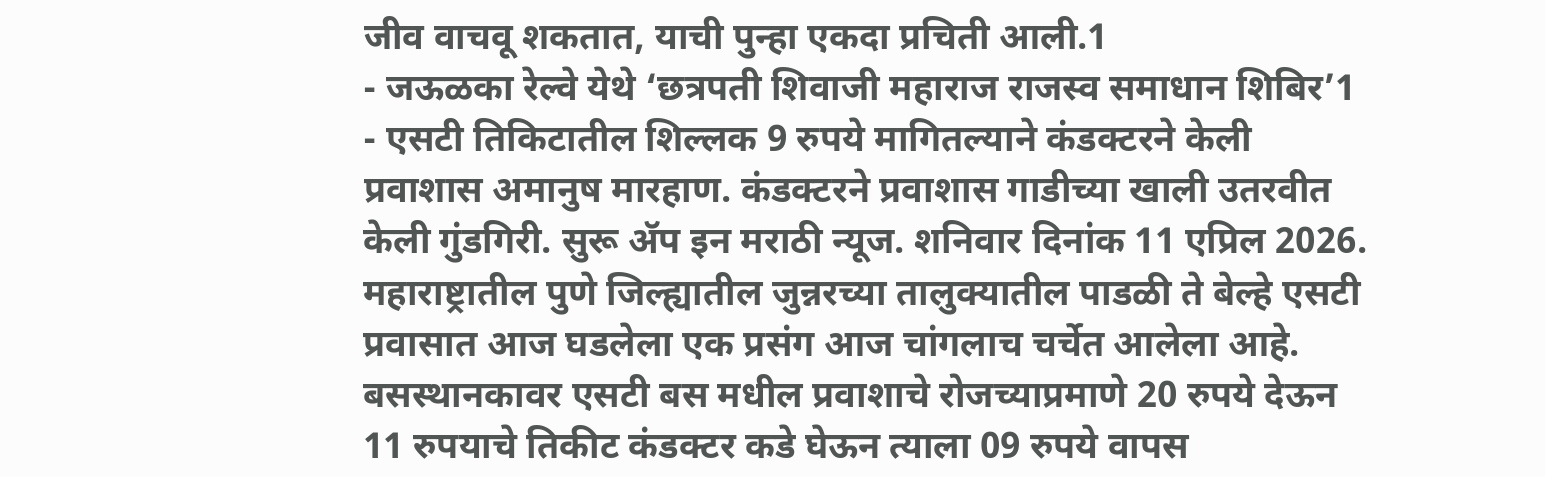जीव वाचवू शकतात, याची पुन्हा एकदा प्रचिती आली.1
- जऊळका रेल्वे येथे ‘छत्रपती शिवाजी महाराज राजस्व समाधान शिबिर’1
- एसटी तिकिटातील शिल्लक 9 रुपये मागितल्याने कंडक्टरने केली प्रवाशास अमानुष मारहाण. कंडक्टरने प्रवाशास गाडीच्या खाली उतरवीत केली गुंडगिरी. सुरू ॲप इन मराठी न्यूज. शनिवार दिनांक 11 एप्रिल 2026. महाराष्ट्रातील पुणे जिल्ह्यातील जुन्नरच्या तालुक्यातील पाडळी ते बेल्हे एसटी प्रवासात आज घडलेला एक प्रसंग आज चांगलाच चर्चेत आलेला आहे. बसस्थानकावर एसटी बस मधील प्रवाशाचे रोजच्याप्रमाणे 20 रुपये देऊन 11 रुपयाचे तिकीट कंडक्टर कडे घेऊन त्याला 09 रुपये वापस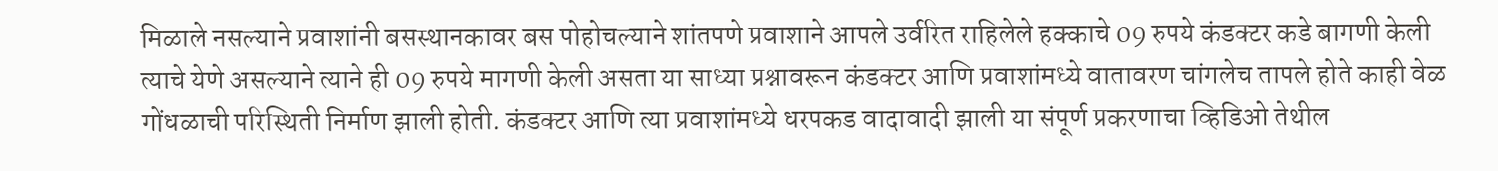मिळाले नसल्याने प्रवाशांनी बसस्थानकावर बस पोहोचल्याने शांतपणे प्रवाशाने आपले उर्वरित राहिलेले हक्काचे 09 रुपये कंडक्टर कडे बागणी केली त्याचे येणे असल्याने त्याने ही 09 रुपये मागणी केली असता या साध्या प्रश्नावरून कंडक्टर आणि प्रवाशांमध्ये वातावरण चांगलेच तापले होते काही वेळ गोंधळाची परिस्थिती निर्माण झाली होती. कंडक्टर आणि त्या प्रवाशांमध्ये धरपकड वादावादी झाली या संपूर्ण प्रकरणाचा व्हिडिओ तेथील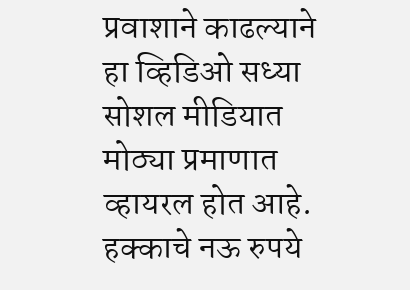प्रवाशाने काढल्याने हा व्हिडिओ सध्या सोशल मीडियात मोठ्या प्रमाणात व्हायरल होत आहे. हक्काचे नऊ रुपये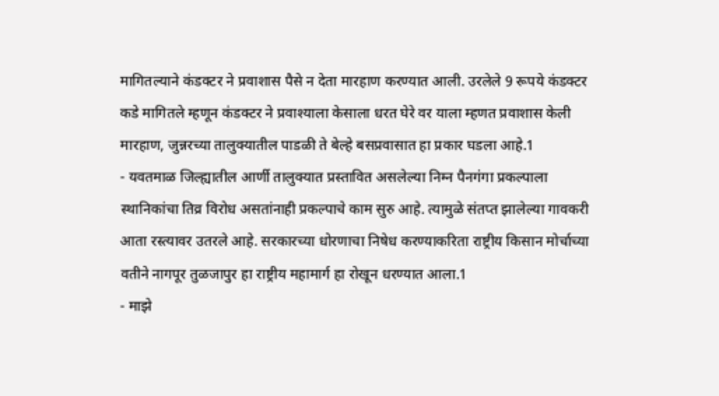मागितल्याने कंडक्टर ने प्रवाशास पैसे न देता मारहाण करण्यात आली. उरलेले 9 रूपये कंडक्टर कडे मागितले म्हणून कंडक्टर ने प्रवाश्याला केसाला धरत घेरे वर याला म्हणत प्रवाशास केली मारहाण, जुन्नरच्या तालुक्यातील पाडळी ते बेल्हे बसप्रवासात हा प्रकार घडला आहे.1
- यवतमाळ जिल्ह्यातील आर्णी तालुक्यात प्रस्तावित असलेल्या निम्न पैनगंगा प्रकल्पाला स्थानिकांचा तिव्र विरोध असतांनाही प्रकल्पाचे काम सुरु आहे. त्यामुळे संतप्त झालेल्या गावकरी आता रस्त्यावर उतरले आहे. सरकारच्या धोरणाचा निषेध करण्याकरिता राष्ट्रीय किसान मोर्चाच्या वतीने नागपूर तुळजापुर हा राष्ट्रीय महामार्ग हा रोखून धरण्यात आला.1
- माझे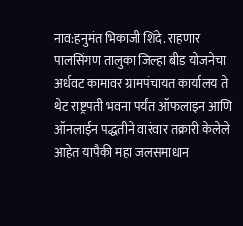नाव:हनुमंत भिकाजी शिंदे. राहणार पालसिंगण तालुका जिल्हा बीड योजनेचा अर्धवट कामावर ग्रामपंचायत कार्यालय ते थेट राष्ट्रपती भवना पर्यंत ऑफलाइन आणि ऑनलाईन पद्धतीने वारंवार तक्रारी केलेले आहेत यापैकी महा जलसमाधान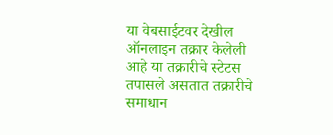या वेबसाईटवर देखील ऑनलाइन तक्रार केलेली आहे या तक्रारीचे स्टेटस तपासले असतात तक्रारीचे समाधान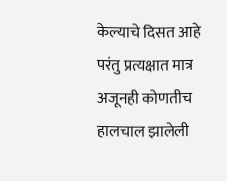केल्याचे दिसत आहे परंतु प्रत्यक्षात मात्र अजूनही कोणतीच हालचाल झालेली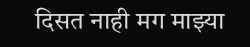दिसत नाही मग माझ्या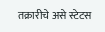तक्रारीचे असे स्टेटस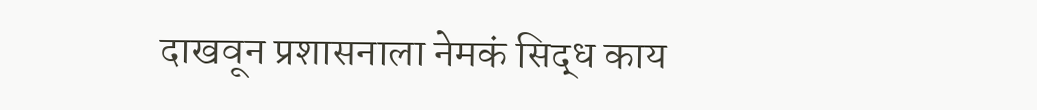दाखवून प्रशासनाला नेमकं सिद्ध काय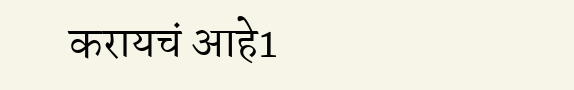करायचं आहे1